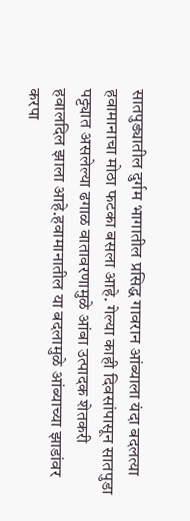सातपुड्यातील दुर्गम भागातील प्रसिद्ध गावरान आंब्याला यंदा बदलत्या हवामानाचा मोठा फटका बसला आहे. गेल्या काही दिवसांपासून सातपुडा पट्ट्यात असलेल्या ढगाळ वातावरणामुळे आंबा उत्पादक शेतकरी हवालदिल झाला आहे.हवामानातील या बदलामुळे आंब्याच्या झाडांवर करपा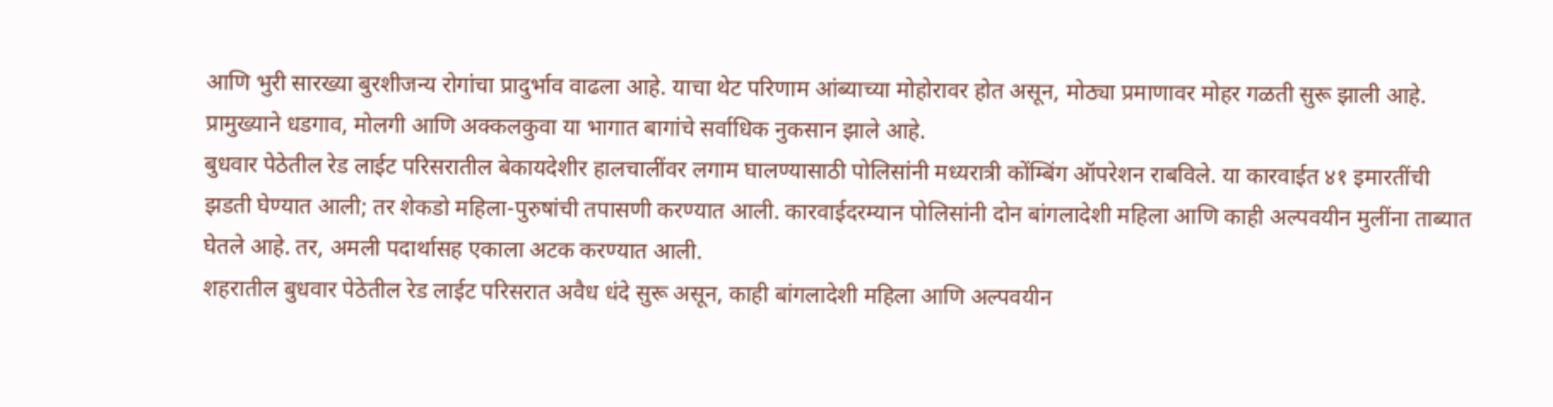आणि भुरी सारख्या बुरशीजन्य रोगांचा प्रादुर्भाव वाढला आहे. याचा थेट परिणाम आंब्याच्या मोहोरावर होत असून, मोठ्या प्रमाणावर मोहर गळती सुरू झाली आहे. प्रामुख्याने धडगाव, मोलगी आणि अक्कलकुवा या भागात बागांचे सर्वाधिक नुकसान झाले आहे.
बुधवार पेठेतील रेड लाईट परिसरातील बेकायदेशीर हालचालींवर लगाम घालण्यासाठी पोलिसांनी मध्यरात्री कोंम्बिंग ऑपरेशन राबविले. या कारवाईत ४१ इमारतींची झडती घेण्यात आली; तर शेकडो महिला-पुरुषांची तपासणी करण्यात आली. कारवाईदरम्यान पोलिसांनी दोन बांगलादेशी महिला आणि काही अल्पवयीन मुलींना ताब्यात घेतले आहे. तर, अमली पदार्थासह एकाला अटक करण्यात आली.
शहरातील बुधवार पेठेतील रेड लाईट परिसरात अवैध धंदे सुरू असून, काही बांगलादेशी महिला आणि अल्पवयीन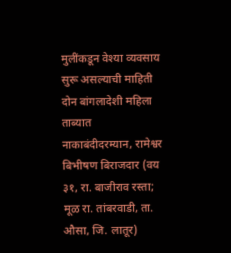मुलींकडून वेश्या व्यवसाय सुरू असल्याची माहिती
दोन बांगलादेशी महिला ताब्यात
नाकाबंदीदरम्यान, रामेश्वर बिभीषण बिराजदार (वय ३१, रा. बाजीराव रस्ता; मूळ रा. तांबरवाडी, ता. औसा, जि. लातूर)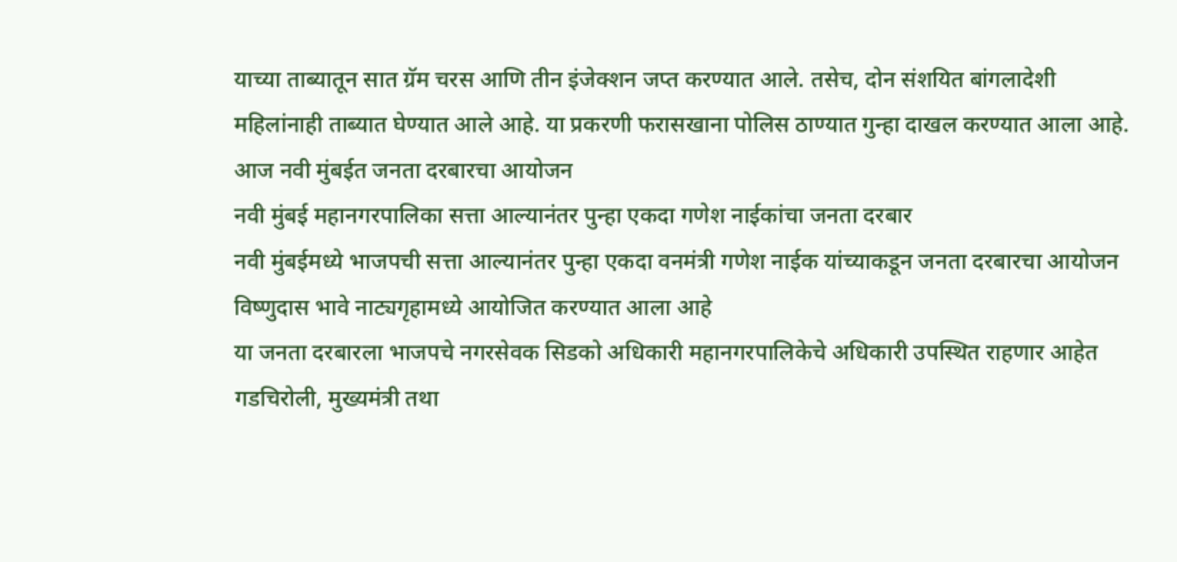याच्या ताब्यातून सात ग्रॅम चरस आणि तीन इंजेक्शन जप्त करण्यात आले. तसेच, दोन संशयित बांगलादेशी महिलांनाही ताब्यात घेण्यात आले आहे. या प्रकरणी फरासखाना पोलिस ठाण्यात गुन्हा दाखल करण्यात आला आहे.
आज नवी मुंबईत जनता दरबारचा आयोजन
नवी मुंबई महानगरपालिका सत्ता आल्यानंतर पुन्हा एकदा गणेश नाईकांचा जनता दरबार
नवी मुंबईमध्ये भाजपची सत्ता आल्यानंतर पुन्हा एकदा वनमंत्री गणेश नाईक यांच्याकडून जनता दरबारचा आयोजन विष्णुदास भावे नाट्यगृहामध्ये आयोजित करण्यात आला आहे
या जनता दरबारला भाजपचे नगरसेवक सिडको अधिकारी महानगरपालिकेचे अधिकारी उपस्थित राहणार आहेत
गडचिरोली, मुख्यमंत्री तथा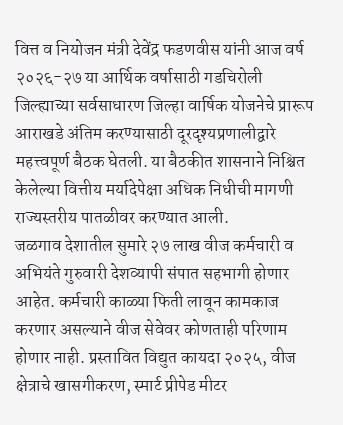वित्त व नियोजन मंत्री देवेंद्र फडणवीस यांनी आज वर्ष २०२६-२७ या आर्थिक वर्षासाठी गडचिरोली जिल्ह्याच्या सर्वसाधारण जिल्हा वार्षिक योजनेचे प्रारूप आराखडे अंतिम करण्यासाठी दूरदृश्यप्रणालीद्वारे महत्त्वपूर्ण बैठक घेतली. या बैठकीत शासनाने निश्चित केलेल्या वित्तीय मर्यादेपेक्षा अधिक निधीची मागणी राज्यस्तरीय पातळीवर करण्यात आली.
जळगाव देशातील सुमारे २७ लाख वीज कर्मचारी व अभियंते गुरुवारी देशव्यापी संपात सहभागी होणार आहेत. कर्मचारी काळ्या फिती लावून कामकाज करणार असल्याने वीज सेवेवर कोणताही परिणाम होणार नाही. प्रस्तावित विद्युत कायदा २०२५, वीज क्षेत्राचे खासगीकरण, स्मार्ट प्रीपेड मीटर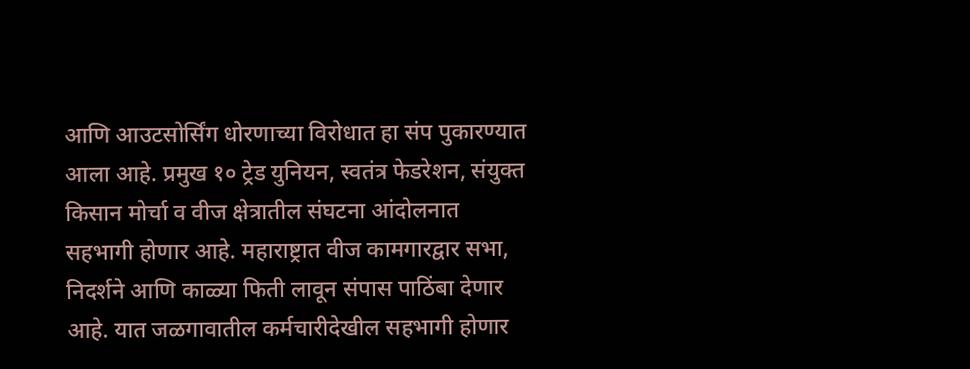आणि आउटसोर्सिंग धोरणाच्या विरोधात हा संप पुकारण्यात आला आहे. प्रमुख १० ट्रेड युनियन, स्वतंत्र फेडरेशन, संयुक्त किसान मोर्चा व वीज क्षेत्रातील संघटना आंदोलनात सहभागी होणार आहे. महाराष्ट्रात वीज कामगारद्वार सभा, निदर्शने आणि काळ्या फिती लावून संपास पाठिंबा देणार आहे. यात जळगावातील कर्मचारीदेखील सहभागी होणार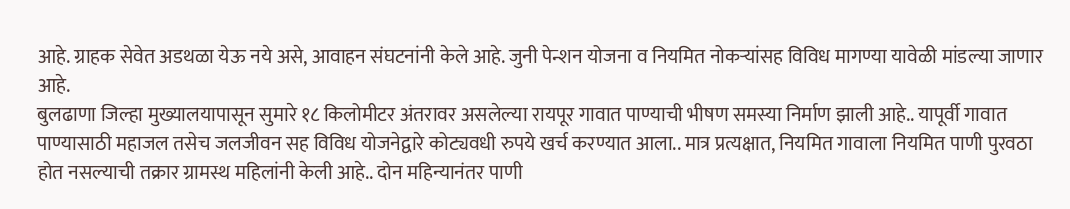आहे. ग्राहक सेवेत अडथळा येऊ नये असे, आवाहन संघटनांनी केले आहे. जुनी पेन्शन योजना व नियमित नोकऱ्यांसह विविध मागण्या यावेळी मांडल्या जाणार आहे.
बुलढाणा जिल्हा मुख्यालयापासून सुमारे १८ किलोमीटर अंतरावर असलेल्या रायपूर गावात पाण्याची भीषण समस्या निर्माण झाली आहे.. यापूर्वी गावात पाण्यासाठी महाजल तसेच जलजीवन सह विविध योजनेद्वारे कोट्यवधी रुपये खर्च करण्यात आला.. मात्र प्रत्यक्षात, नियमित गावाला नियमित पाणी पुरवठा होत नसल्याची तक्रार ग्रामस्थ महिलांनी केली आहे.. दोन महिन्यानंतर पाणी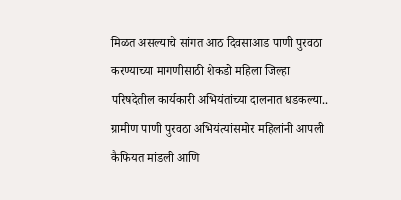मिळत असल्याचे सांगत आठ दिवसाआड पाणी पुरवठा करण्याच्या मागणीसाठी शेकडो महिला जिल्हा परिषदेतील कार्यकारी अभियंतांच्या दालनात धडकल्या.. ग्रामीण पाणी पुरवठा अभियंत्यांसमोर महिलांनी आपली कैफियत मांडली आणि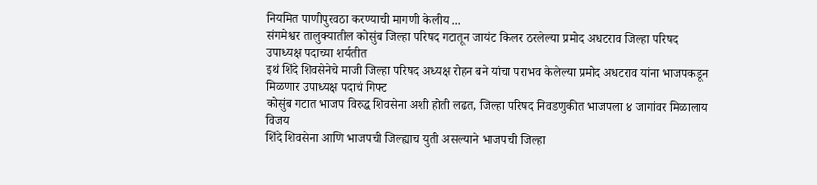नियमित पाणीपुरवठा करण्याची मागणी केलीय ...
संगमेश्वर तालुक्यातील कोसुंब जिल्हा परिषद गटातून जायंट किलर ठरलेल्या प्रमोद अधटराव जिल्हा परिषद उपाध्यक्ष पदाच्या शर्यतीत
इथं शिंदे शिवसेनेचे माजी जिल्हा परिषद अध्यक्ष रोहन बने यांचा पराभव केलेल्या प्रमोद अधटराव यांना भाजपकडून मिळणार उपाध्यक्ष पदाचं गिफ्ट
कोसुंब गटात भाजप विरुद्ध शिवसेना अशी होती लढत, जिल्हा परिषद निवडणुकीत भाजपला ४ जागांवर मिळालाय विजय
शिंदे शिवसेना आणि भाजपची जिल्ह्याच युती असल्याने भाजपची जिल्हा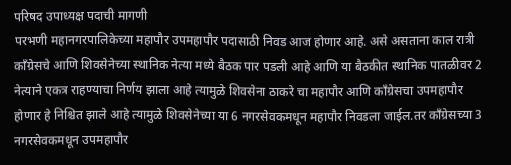परिषद उपाध्यक्ष पदाची मागणी
परभणी महानगरपालिकेच्या महापौर उपमहापौर पदासाठी निवड आज होणार आहे. असे असताना काल रात्री काँग्रेसचे आणि शिवसेनेच्या स्थानिक नेत्या मध्ये बैठक पार पडली आहे आणि या बैठकीत स्थानिक पातळीवर 2 नेत्याने एकत्र राहण्याचा निर्णय झाला आहे त्यामुळे शिवसेना ठाकरे चा महापौर आणि काँग्रेसचा उपमहापौर होणार हे निश्चित झाले आहे त्यामुळे शिवसेनेच्या या 6 नगरसेवकमधून महापौर निवडला जाईल.तर काँग्रेसच्या 3 नगरसेवकमधून उपमहापौर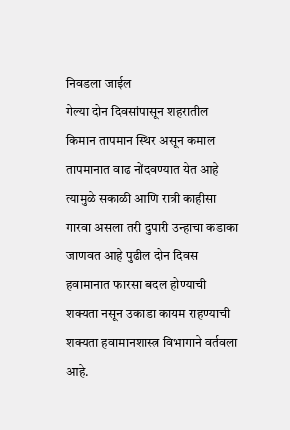निवडला जाईल
गेल्या दोन दिवसांपासून शहरातील किमान तापमान स्थिर असून कमाल तापमानात वाढ नोंदवण्यात येत आहे त्यामुळे सकाळी आणि रात्री काहीसा गारवा असला तरी दुपारी उन्हाचा कडाका जाणवत आहे पुढील दोन दिवस हवामानात फारसा बदल होण्याची शक्यता नसून उकाडा कायम राहण्याची शक्यता हवामानशास्त्र विभागाने वर्तवला आहे.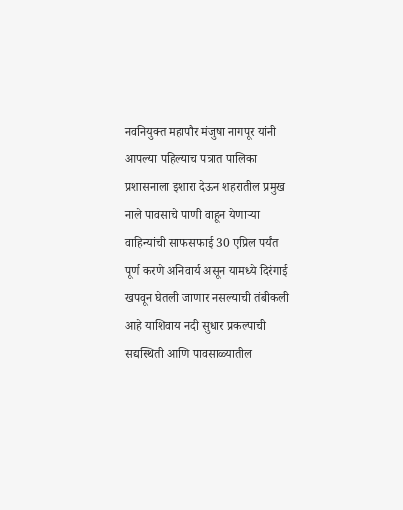नवनियुक्त महापौर मंजुषा नागपूर यांनी आपल्या पहिल्याच पत्रात पालिका प्रशासनाला इशारा देऊन शहरातील प्रमुख नाले पावसाचे पाणी वाहून येणाऱ्या वाहिन्यांची साफसफाई 30 एप्रिल पर्यंत पूर्ण करणे अनिवार्य असून यामध्ये दिरंगाई खपवून घेतली जाणार नसल्याची तंबीकली आहे याशिवाय नदी सुधार प्रकल्पाची सद्यस्थिती आणि पावसाळ्यातील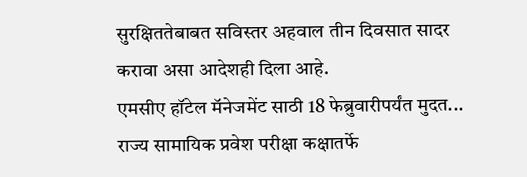सुरक्षिततेबाबत सविस्तर अहवाल तीन दिवसात सादर करावा असा आदेशही दिला आहे.
एमसीए हॉटेल मॅनेजमेंट साठी 18 फेब्रुवारीपर्यंत मुदत...
राज्य सामायिक प्रवेश परीक्षा कक्षातर्फे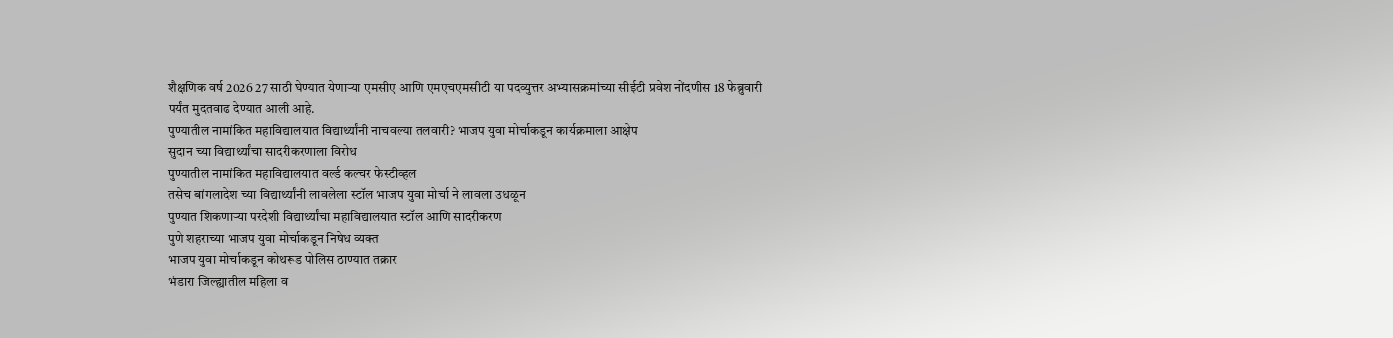शैक्षणिक वर्ष 2026 27 साठी घेण्यात येणाऱ्या एमसीए आणि एमएचएमसीटी या पदव्युत्तर अभ्यासक्रमांच्या सीईटी प्रवेश नोंदणीस 18 फेब्रुवारी पर्यंत मुदतवाढ देण्यात आली आहे.
पुण्यातील नामांकित महाविद्यालयात विद्यार्थ्यांनी नाचवल्या तलवारी? भाजप युवा मोर्चाकडून कार्यक्रमाला आक्षेप
सुदान च्या विद्यार्थ्यांचा सादरीकरणाला विरोध
पुण्यातील नामांकित महाविद्यालयात वर्ल्ड कल्चर फेस्टीव्हल
तसेच बांगलादेश च्या विद्यार्थ्यांनी लावलेला स्टॉल भाजप युवा मोर्चा ने लावला उधळून
पुण्यात शिकणाऱ्या परदेशी विद्यार्थ्यांचा महाविद्यालयात स्टॉल आणि सादरीकरण
पुणे शहराच्या भाजप युवा मोर्चाकडून निषेध व्यक्त
भाजप युवा मोर्चाकडून कोथरूड पोलिस ठाण्यात तक्रार
भंडारा जिल्ह्यातील महिला व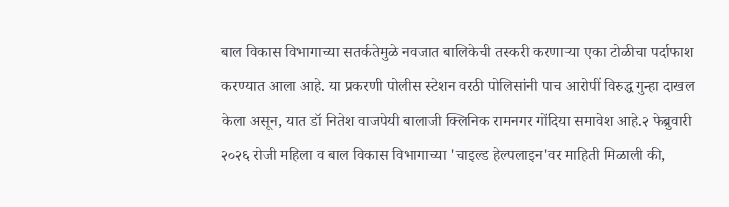बाल विकास विभागाच्या सतर्कतेमुळे नवजात बालिकेची तस्करी करणाऱ्या एका टोळीचा पर्दाफाश करण्यात आला आहे. या प्रकरणी पोलीस स्टेशन वरठी पोलिसांनी पाच आरोपीं विरुद्ध गुन्हा दाखल केला असून, यात डॉ नितेश वाजपेयी बालाजी क्लिनिक रामनगर गोंदिया समावेश आहे.२ फेब्रुवारी २०२६ रोजी महिला व बाल विकास विभागाच्या 'चाइल्ड हेल्पलाइन'वर माहिती मिळाली की,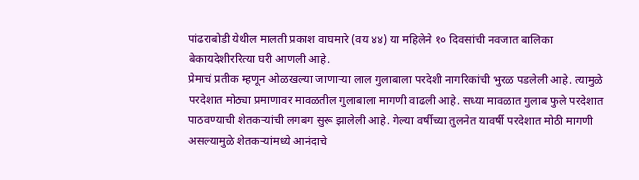पांढराबोडी येथील मालती प्रकाश वाघमारे (वय ४४) या महिलेने १० दिवसांची नवजात बालिका बेकायदेशीररित्या घरी आणली आहे.
प्रेमाचं प्रतीक म्हणून ओळखल्या जाणाऱ्या लाल गुलाबाला परदेशी नागरिकांची भुरळ पडलेली आहे. त्यामुळे परदेशात मोठ्या प्रमाणावर मावळतील गुलाबाला मागणी वाढली आहे. सध्या मावळात गुलाब फुले परदेशात पाठवण्याची शेतकऱ्यांची लगबग सुरू झालेली आहे. गेल्या वर्षीच्या तुलनेत यावर्षी परदेशात मोठी मागणी असल्यामुळे शेतकऱ्यांमध्ये आनंदाचे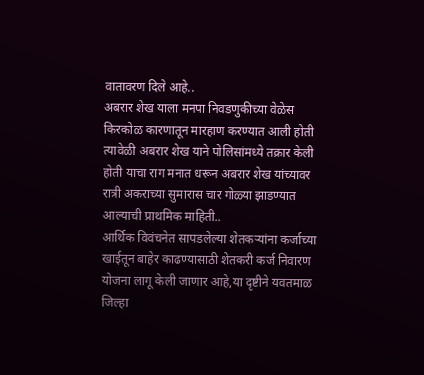वातावरण दिले आहे..
अबरार शेख याला मनपा निवडणुकीच्या वेळेस किरकोळ कारणातून मारहाण करण्यात आली होती त्यावेळी अबरार शेख याने पोलिसांमध्ये तक्रार केली होती याचा राग मनात धरून अबरार शेख यांच्यावर रात्री अकराच्या सुमारास चार गोळ्या झाडण्यात आल्याची प्राथमिक माहिती..
आर्थिक विवंचनेत सापडलेल्या शेतकऱ्यांना कर्जाच्या खाईतून बाहेर काढण्यासाठी शेतकरी कर्ज निवारण योजना लागू केली जाणार आहे,या दृष्टीने यवतमाळ जिल्हा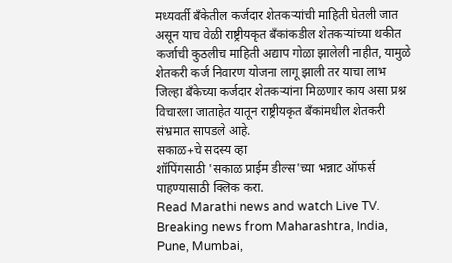मध्यवर्ती बँकेतील कर्जदार शेतकऱ्यांची माहिती घेतली जात असून याच वेळी राष्ट्रीयकृत बँकांकडील शेतकऱ्यांच्या थकीत कर्जाची कुठलीच माहिती अद्याप गोळा झालेली नाहीत, यामुळे शेतकरी कर्ज निवारण योजना लागू झाली तर याचा लाभ जिल्हा बँकेच्या कर्जदार शेतकऱ्यांना मिळणार काय असा प्रश्न विचारला जाताहेत यातून राष्ट्रीयकृत बँकांमधील शेतकरी संभ्रमात सापडले आहे.
सकाळ+चे सदस्य व्हा
शॉपिंगसाठी 'सकाळ प्राईम डील्स'च्या भन्नाट ऑफर्स पाहण्यासाठी क्लिक करा.
Read Marathi news and watch Live TV. Breaking news from Maharashtra, India, Pune, Mumbai,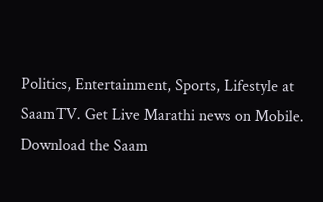Politics, Entertainment, Sports, Lifestyle at SaamTV. Get Live Marathi news on Mobile. Download the Saam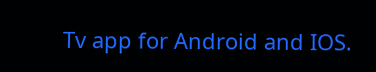Tv app for Android and IOS.